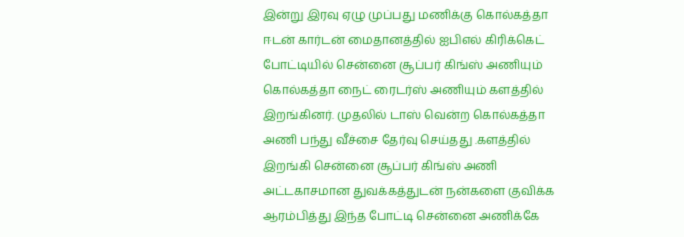இன்று இரவு ஏழு முப்பது மணிக்கு கொல்கத்தா ஈடன் கார்டன் மைதானத்தில் ஐபிஎல் கிரிக்கெட் போட்டியில் சென்னை சூப்பர் கிங்ஸ் அணியும் கொல்கத்தா நைட் ரைடர்ஸ் அணியும் களத்தில் இறங்கினர். முதலில் டாஸ் வென்ற கொல்கத்தா அணி பந்து வீச்சை தேர்வு செய்தது .களத்தில் இறங்கி சென்னை சூப்பர் கிங்ஸ் அணி அட்டகாசமான துவக்கத்துடன் நன்களை குவிக்க ஆரம்பித்து இந்த போட்டி சென்னை அணிக்கே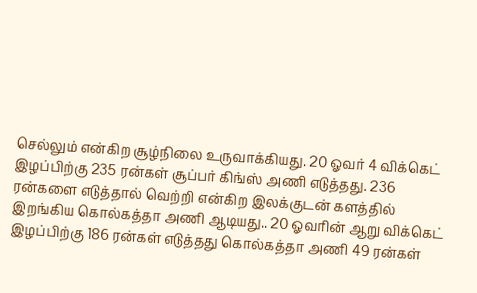செல்லும் என்கிற சூழ்நிலை உருவாக்கியது. 20 ஓவர் 4 விக்கெட் இழப்பிற்கு 235 ரன்கள் சூப்பர் கிங்ஸ் அணி எடுத்தது. 236 ரன்களை எடுத்தால் வெற்றி என்கிற இலக்குடன் களத்தில் இறங்கிய கொல்கத்தா அணி ஆடியது.. 20 ஓவரின் ஆறு விக்கெட் இழப்பிற்கு 186 ரன்கள் எடுத்தது கொல்கத்தா அணி 49 ரன்கள்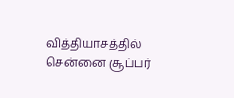வித்தியாசத்தில் சென்னை சூப்பர்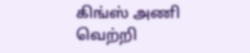கிங்ஸ் அணி வெற்றி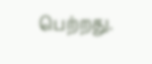பெற்றது.